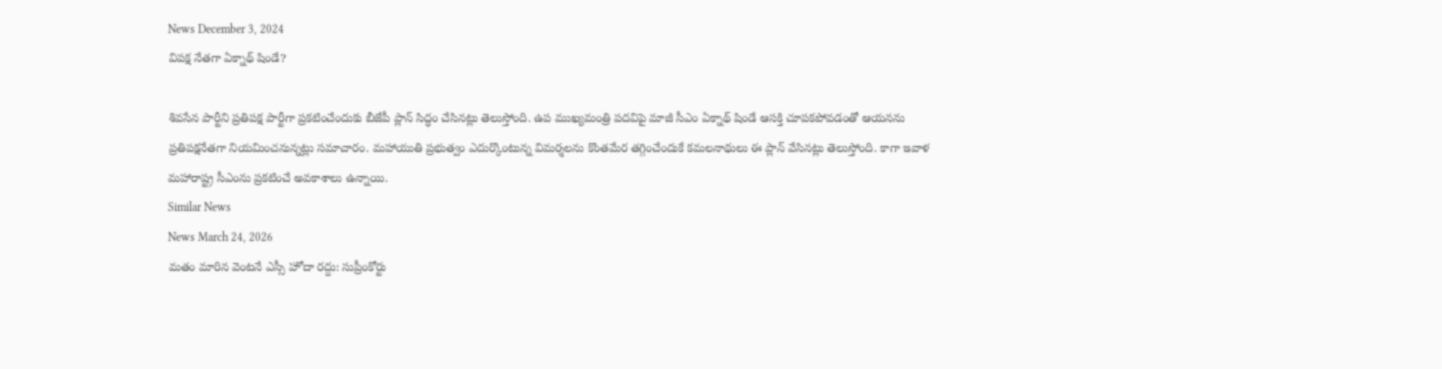News December 3, 2024
విపక్ష నేతగా ఏక్నాథ్ షిండే?

శివసేన పార్టీని ప్రతిపక్ష పార్టీగా ప్రకటించేందుకు బీజేపీ ప్లాన్ సిద్ధం చేసినట్లు తెలుస్తోంది. ఉప ముఖ్యమంత్రి పదవిపై మాజీ సీఎం ఏక్నాథ్ షిండే ఆసక్తి చూపకపోవడంతో ఆయనను ప్రతిపక్షనేతగా నియమించనున్నట్లు సమాచారం. మహాయుతి ప్రభుత్వం ఎదుర్కొంటున్న విమర్శలను కొంతమేర తగ్గించేందుకే కమలనాథులు ఈ ప్లాన్ వేసినట్లు తెలుస్తోంది. కాగా ఇవాళ మహారాష్ట్ర సీఎంను ప్రకటించే అవకాశాలు ఉన్నాయి.
Similar News
News March 24, 2026
మతం మారిన వెంటనే ఎస్సీ హోదా రద్దు: సుప్రీంకోర్టు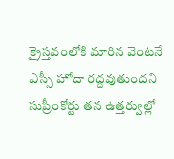క్రైస్తవంలోకి మారిన వెంటనే ఎస్సీ హోదా రద్దవుతుందని సుప్రీంకోర్టు తన ఉత్తర్వుల్లో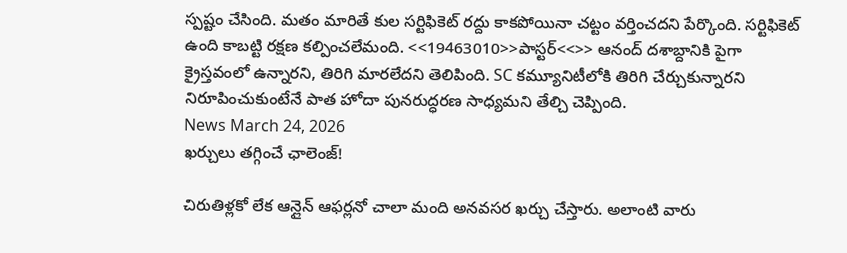స్పష్టం చేసింది. మతం మారితే కుల సర్టిఫికెట్ రద్దు కాకపోయినా చట్టం వర్తించదని పేర్కొంది. సర్టిఫికెట్ ఉంది కాబట్టి రక్షణ కల్పించలేమంది. <<19463010>>పాస్టర్<<>> ఆనంద్ దశాబ్దానికి పైగా క్రైస్తవంలో ఉన్నారని, తిరిగి మారలేదని తెలిపింది. SC కమ్యూనిటీలోకి తిరిగి చేర్చుకున్నారని నిరూపించుకుంటేనే పాత హోదా పునరుద్ధరణ సాధ్యమని తేల్చి చెప్పింది.
News March 24, 2026
ఖర్చులు తగ్గించే ఛాలెంజ్!

చిరుతిళ్లకో లేక ఆన్లైన్ ఆఫర్లనో చాలా మంది అనవసర ఖర్చు చేస్తారు. అలాంటి వారు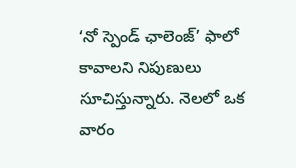‘నో స్పెండ్ ఛాలెంజ్’ ఫాలో కావాలని నిపుణులు సూచిస్తున్నారు. నెలలో ఒక వారం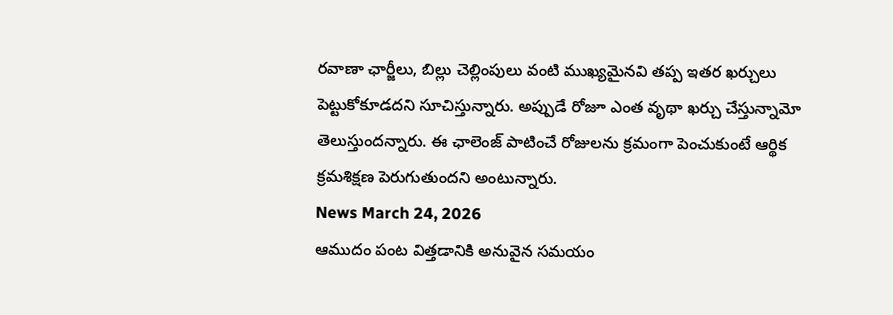రవాణా ఛార్జీలు, బిల్లు చెల్లింపులు వంటి ముఖ్యమైనవి తప్ప ఇతర ఖర్చులు పెట్టుకోకూడదని సూచిస్తున్నారు. అప్పుడే రోజూ ఎంత వృథా ఖర్చు చేస్తున్నామో తెలుస్తుందన్నారు. ఈ ఛాలెంజ్ పాటించే రోజులను క్రమంగా పెంచుకుంటే ఆర్థిక క్రమశిక్షణ పెరుగుతుందని అంటున్నారు.
News March 24, 2026
ఆముదం పంట విత్తడానికి అనువైన సమయం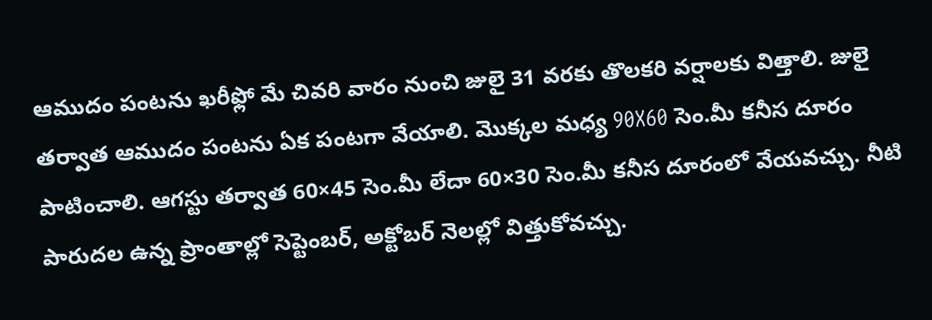ఆముదం పంటను ఖరీఫ్లో మే చివరి వారం నుంచి జులై 31 వరకు తొలకరి వర్షాలకు విత్తాలి. జులై తర్వాత ఆముదం పంటను ఏక పంటగా వేయాలి. మొక్కల మధ్య 90X60 సెం.మీ కనీస దూరం పాటించాలి. ఆగస్టు తర్వాత 60×45 సెం.మీ లేదా 60×30 సెం.మీ కనీస దూరంలో వేయవచ్చు. నీటి పారుదల ఉన్న ప్రాంతాల్లో సెప్టెంబర్, అక్టోబర్ నెలల్లో విత్తుకోవచ్చు.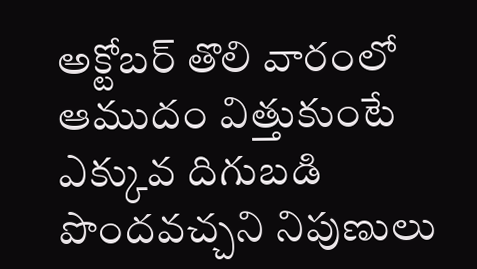అక్టోబర్ తొలి వారంలో ఆముదం విత్తుకుంటే ఎక్కువ దిగుబడి పొందవచ్చని నిపుణులు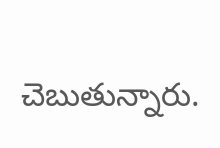చెబుతున్నారు.